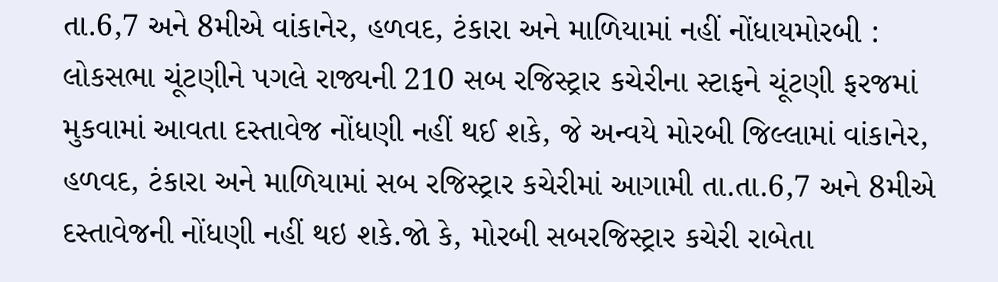તા.6,7 અને 8મીએ વાંકાનેર, હળવદ, ટંકારા અને માળિયામાં નહીં નોંધાયમોરબી : લોકસભા ચૂંટણીને પગલે રાજ્યની 210 સબ રજિસ્ટ્રાર કચેરીના સ્ટાફને ચૂંટણી ફરજમાં મુકવામાં આવતા દસ્તાવેજ નોંધણી નહીં થઈ શકે, જે અન્વયે મોરબી જિલ્લામાં વાંકાનેર, હળવદ, ટંકારા અને માળિયામાં સબ રજિસ્ટ્રાર કચેરીમાં આગામી તા.તા.6,7 અને 8મીએ દસ્તાવેજની નોંધણી નહીં થઇ શકે.જો કે, મોરબી સબરજિસ્ટ્રાર કચેરી રાબેતા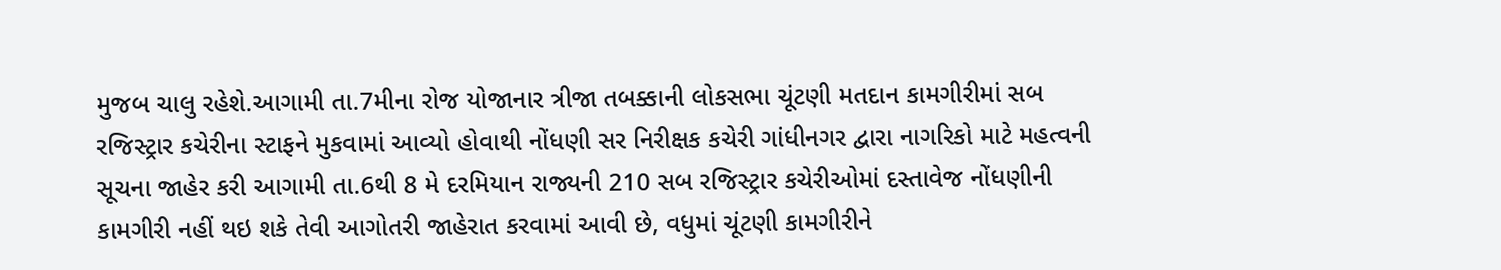મુજબ ચાલુ રહેશે.આગામી તા.7મીના રોજ યોજાનાર ત્રીજા તબક્કાની લોકસભા ચૂંટણી મતદાન કામગીરીમાં સબ રજિસ્ટ્રાર કચેરીના સ્ટાફને મુકવામાં આવ્યો હોવાથી નોંધણી સર નિરીક્ષક કચેરી ગાંધીનગર દ્વારા નાગરિકો માટે મહત્વની સૂચના જાહેર કરી આગામી તા.6થી 8 મે દરમિયાન રાજ્યની 210 સબ રજિસ્ટ્રાર કચેરીઓમાં દસ્તાવેજ નોંધણીની કામગીરી નહીં થઇ શકે તેવી આગોતરી જાહેરાત કરવામાં આવી છે, વધુમાં ચૂંટણી કામગીરીને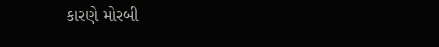કારણે મોરબી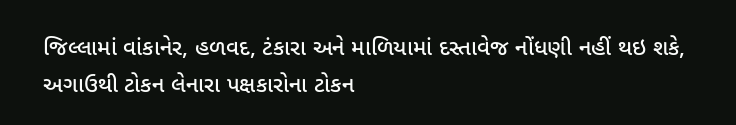જિલ્લામાં વાંકાનેર, હળવદ, ટંકારા અને માળિયામાં દસ્તાવેજ નોંધણી નહીં થઇ શકે, અગાઉથી ટોકન લેનારા પક્ષકારોના ટોકન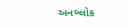અનબ્લોક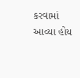કરવામાં આવ્યા હોય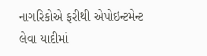નાગરિકોએ ફરીથી એપોઇન્ટમેન્ટ લેવા યાદીમાં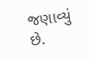જણાવ્યું છે.